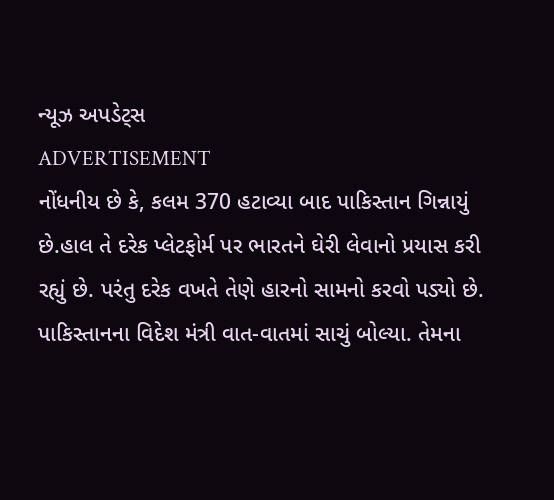ન્યૂઝ અપડેટ્સ
ADVERTISEMENT
નોંધનીય છે કે, કલમ 370 હટાવ્યા બાદ પાકિસ્તાન ગિન્નાયું છે.હાલ તે દરેક પ્લેટફોર્મ પર ભારતને ઘેરી લેવાનો પ્રયાસ કરી રહ્યું છે. પરંતુ દરેક વખતે તેણે હારનો સામનો કરવો પડ્યો છે. પાકિસ્તાનના વિદેશ મંત્રી વાત-વાતમાં સાચું બોલ્યા. તેમના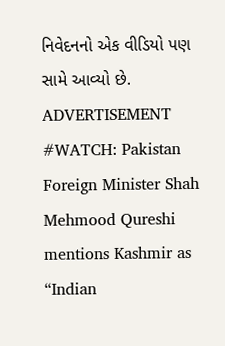નિવેદનનો એક વીડિયો પણ સામે આવ્યો છે.
ADVERTISEMENT
#WATCH: Pakistan Foreign Minister Shah Mehmood Qureshi mentions Kashmir as “Indian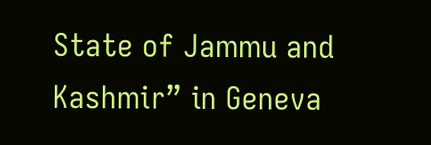State of Jammu and Kashmir” in Geneva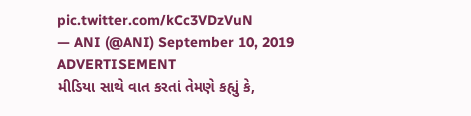pic.twitter.com/kCc3VDzVuN
— ANI (@ANI) September 10, 2019
ADVERTISEMENT
મીડિયા સાથે વાત કરતાં તેમણે કહ્યું કે,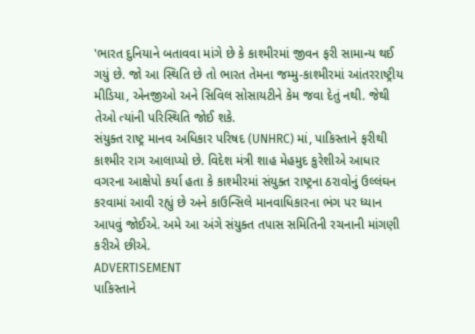'ભારત દુનિયાને બતાવવા માંગે છે કે કાશ્મીરમાં જીવન ફરી સામાન્ય થઈ ગયું છે. જો આ સ્થિતિ છે તો ભારત તેમના જમ્મુ-કાશ્મીરમાં આંતરરાષ્ટ્રીય મીડિયા, એનજીઓ અને સિવિલ સોસાયટીને કેમ જવા દેતું નથી. જેથી તેઓ ત્યાંની પરિસ્થિતિ જોઈ શકે.
સંયુક્ત રાષ્ટ્ર માનવ અધિકાર પરિષદ (UNHRC) માં, પાકિસ્તાને ફરીથી કાશ્મીર રાગ આલાપ્યો છે. વિદેશ મંત્રી શાહ મેહમુદ કુરેશીએ આધાર વગરના આક્ષેપો કર્યા હતા કે કાશ્મીરમાં સંયુક્ત રાષ્ટ્રના ઠરાવોનું ઉલ્લંઘન કરવામાં આવી રહ્યું છે અને કાઉન્સિલે માનવાધિકારના ભંગ પર ધ્યાન આપવું જોઈએ. અમે આ અંગે સંયુક્ત તપાસ સમિતિની રચનાની માંગણી કરીએ છીએ.
ADVERTISEMENT
પાકિસ્તાને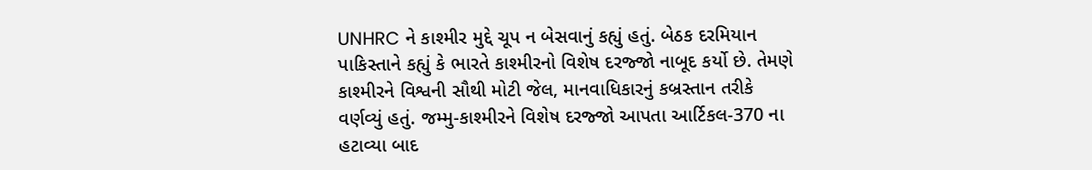UNHRC ને કાશ્મીર મુદ્દે ચૂપ ન બેસવાનું કહ્યું હતું. બેઠક દરમિયાન પાકિસ્તાને કહ્યું કે ભારતે કાશ્મીરનો વિશેષ દરજ્જો નાબૂદ કર્યો છે. તેમણે કાશ્મીરને વિશ્વની સૌથી મોટી જેલ, માનવાધિકારનું કબ્રસ્તાન તરીકે વર્ણવ્યું હતું. જમ્મુ-કાશ્મીરને વિશેષ દરજ્જો આપતા આર્ટિકલ-370 ના હટાવ્યા બાદ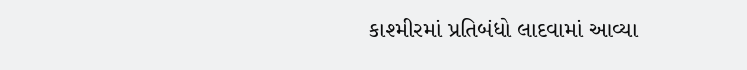કાશ્મીરમાં પ્રતિબંધો લાદવામાં આવ્યા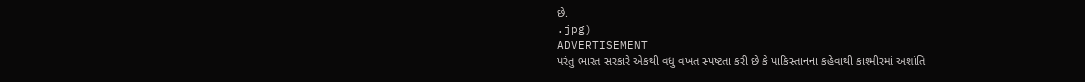છે.
.jpg)
ADVERTISEMENT
પરંતુ ભારત સરકારે એકથી વધુ વખત સ્પષ્ટતા કરી છે કે પાકિસ્તાનના કહેવાથી કાશ્મીરમાં અશાંતિ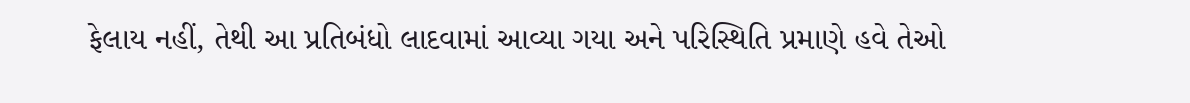ફેલાય નહીં, તેથી આ પ્રતિબંધો લાદવામાં આવ્યા ગયા અને પરિસ્થિતિ પ્રમાણે હવે તેઓ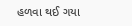હળવા થઈ ગયા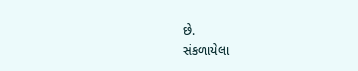છે.
સંકળાયેલા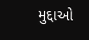મુદ્દાઓ